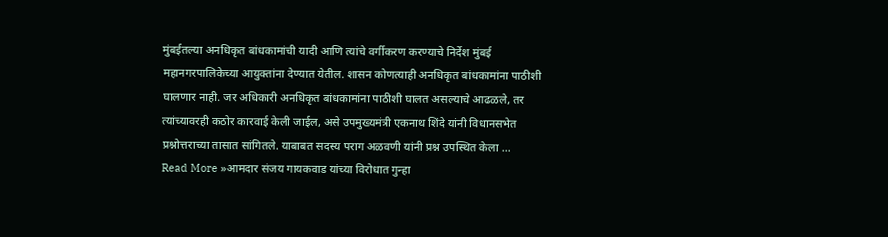मुंबईतल्या अनधिकृत बांधकामांची यादी आणि त्यांचे वर्गीकरण करण्याचे निर्देश मुंबई महानगरपालिकेच्या आयुक्तांना देण्यात येतील. शासन कोणत्याही अनधिकृत बांधकामांना पाठीशी घालणार नाही. जर अधिकारी अनधिकृत बांधकामांना पाठीशी घालत असल्याचे आढळले, तर त्यांच्यावरही कठोर कारवाई केली जाईल, असे उपमुख्यमंत्री एकनाथ शिंदे यांनी विधानसभेत प्रश्नोत्तराच्या तासात सांगितले. याबाबत सदस्य पराग अळवणी यांनी प्रश्न उपस्थित केला …
Read More »आमदार संजय गायकवाड यांच्या विरोधात गुन्हा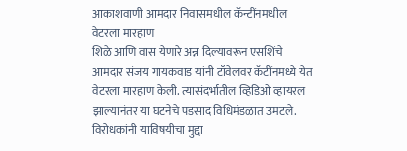आकाशवाणी आमदार निवासमधील कॅन्टींनमधील वेटरला मारहाण
शिळे आणि वास येणारे अन्न दिल्यावरून एसशिंचे आमदार संजय गायकवाड यांनी टॉवेलवर कॅटींनमध्ये येत वेटरला मारहाण केली. त्यासंदर्भातील व्हिडिओ व्हायरल झाल्यानंतर या घटनेचे पडसाद विधिमंडळात उमटले. विरोधकांनी याविषयीचा मुद्दा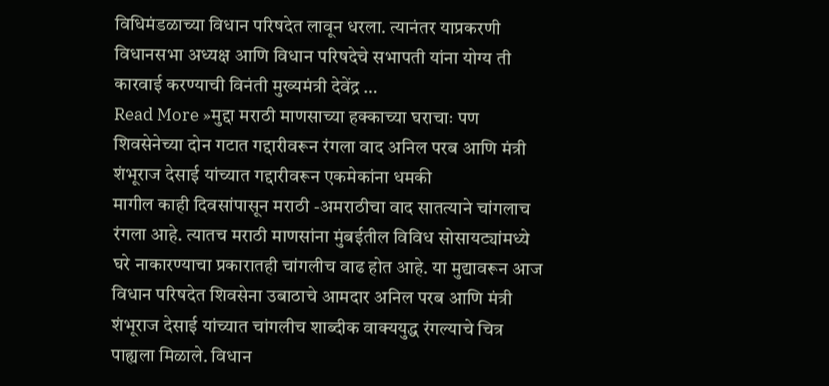विधिमंडळाच्या विधान परिषदेत लावून धरला. त्यानंतर याप्रकरणी विधानसभा अध्यक्ष आणि विधान परिषदेचे सभापती यांना योग्य ती कारवाई करण्याची विनंती मुख्यमंत्री देवेंद्र …
Read More »मुद्दा मराठी माणसाच्या हक्काच्या घराचाः पण शिवसेनेच्या दोन गटात गद्दारीवरून रंगला वाद अनिल परब आणि मंत्री शंभूराज देसाई यांच्यात गद्दारीवरून एकमेकांना धमकी
मागील काही दिवसांपासून मराठी -अमराठीचा वाद सातत्याने चांगलाच रंगला आहे. त्यातच मराठी माणसांना मुंबईतील विविध सोसायट्यांमध्ये घरे नाकारण्याचा प्रकारातही चांगलीच वाढ होत आहे. या मुद्यावरून आज विधान परिषदेत शिवसेना उबाठाचे आमदार अनिल परब आणि मंत्री शंभूराज देसाई यांच्यात चांगलीच शाब्दीक वाक्ययुद्ध रंगल्याचे चित्र पाह्यला मिळाले. विधान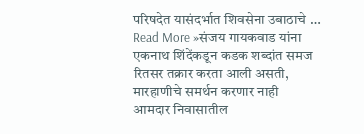परिषदेत यासंदर्भात शिवसेना उबाठाचे …
Read More »संजय गायकवाड यांना एकनाथ शिंदेंकडून कडक शब्दांत समज रितसर तक्रार करता आली असती, मारहाणीचे समर्थन करणार नाही
आमदार निवासातील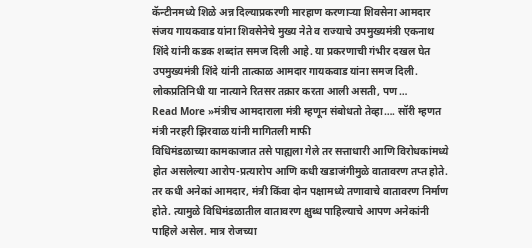कॅन्टीनमध्ये शिळे अन्न दिल्याप्रकरणी मारहाण करणाऱ्या शिवसेना आमदार संजय गायकवाड यांना शिवसेनेचे मुख्य नेते व राज्याचे उपमुख्यमंत्री एकनाथ शिंदे यांनी कडक शब्दांत समज दिली आहे. या प्रकरणाची गंभीर दखल घेत उपमुख्यमंत्री शिंदे यांनी तात्काळ आमदार गायकवाड यांना समज दिली. लोकप्रतिनिधी या नात्याने रितसर तक्रार करता आली असती, पण …
Read More »मंत्रीच आमदाराला मंत्री म्हणून संबोधतो तेव्हा…. सॉरी म्हणत मंत्री नरहरी झिरवाळ यांनी मागितली माफी
विधिमंडळाच्या कामकाजात तसे पाह्यला गेले तर सत्ताधारी आणि विरोधकांमध्ये होत असलेल्या आरोप-प्रत्यारोप आणि कधी खडाजंगीमुळे वातावरण तप्त होते. तर कधी अनेकां आमदार, मंत्री किंवा दोन पक्षामध्ये तणावाचे वातावरण निर्माण होते. त्यामुळे विधिमंडळातील वातावरण क्षुब्ध पाहिल्याचे आपण अनेकांनी पाहिले असेल. मात्र रोजच्या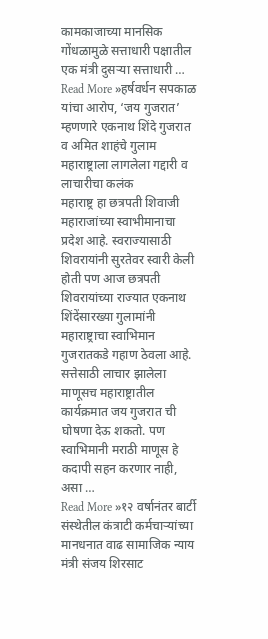कामकाजाच्या मानसिक गोंधळामुळे सत्ताधारी पक्षातील एक मंत्री दुसऱ्या सत्ताधारी …
Read More »हर्षवर्धन सपकाळ यांचा आरोप, ‘जय गुजरात’ म्हणणारे एकनाथ शिंदे गुजरात व अमित शाहंचे गुलाम महाराष्ट्राला लागलेला गद्दारी व लाचारीचा कलंक
महाराष्ट्र हा छत्रपती शिवाजी महाराजांच्या स्वाभीमानाचा प्रदेश आहे. स्वराज्यासाठी शिवरायांनी सुरतेवर स्वारी केली होती पण आज छत्रपती शिवरायांच्या राज्यात एकनाथ शिंदेंसारख्या गुलामांनी महाराष्ट्राचा स्वाभिमान गुजरातकडे गहाण ठेवला आहे. सत्तेसाठी लाचार झालेला माणूसच महाराष्ट्रातील कार्यक्रमात जय गुजरात ची घोषणा देऊ शकतो. पण स्वाभिमानी मराठी माणूस हे कदापी सहन करणार नाही, असा …
Read More »१२ वर्षानंतर बार्टी संस्थेतील कंत्राटी कर्मचाऱ्यांच्या मानधनात वाढ सामाजिक न्याय मंत्री संजय शिरसाट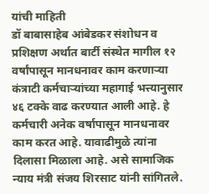यांची माहिती
डॉ बाबासाहेब आंबेडकर संशोधन व प्रशिक्षण अर्थात बार्टी संस्थेत मागील १२ वर्षांपासून मानधनावर काम करणाऱ्या कंत्राटी कर्मचाऱ्यांच्या महागाई भत्त्यानुसार ४६ टक्के वाढ करण्यात आली आहे. हे कर्मचारी अनेक वर्षापासून मानधनावर काम करत आहे. यावाढीमुळे त्यांना दिलासा मिळाला आहे. असे सामाजिक न्याय मंत्री संजय शिरसाट यांनी सांगितले.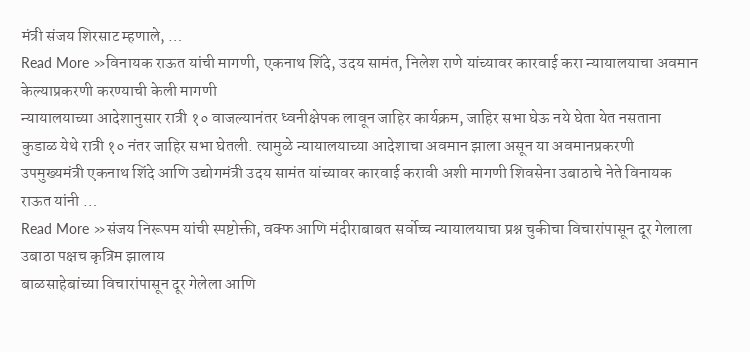मंत्री संजय शिरसाट म्हणाले, …
Read More »विनायक राऊत यांची मागणी, एकनाथ शिंदे, उदय सामंत, निलेश राणे यांच्यावर कारवाई करा न्यायालयाचा अवमान केल्याप्रकरणी करण्याची केली मागणी
न्यायालयाच्या आदेशानुसार रात्री १० वाजल्यानंतर ध्वनीक्षेपक लावून जाहिर कार्यक्रम, जाहिर सभा घेऊ नये घेता येत नसताना कुडाळ येथे रात्री १० नंतर जाहिर सभा घेतली. त्यामुळे न्यायालयाच्या आदेशाचा अवमान झाला असून या अवमानप्रकरणी उपमुख्यमंत्री एकनाथ शिंदे आणि उद्योगमंत्री उदय सामंत यांच्यावर कारवाई करावी अशी मागणी शिवसेना उबाठाचे नेते विनायक राऊत यांनी …
Read More »संजय निरूपम यांची स्पष्टोक्ती, वक्फ आणि मंदीराबाबत सर्वोच्च न्यायालयाचा प्रश्न चुकीचा विचारांपासून दूर गेलाला उबाठा पक्षच कृत्रिम झालाय
बाळसाहेबांच्या विचारांपासून दूर गेलेला आणि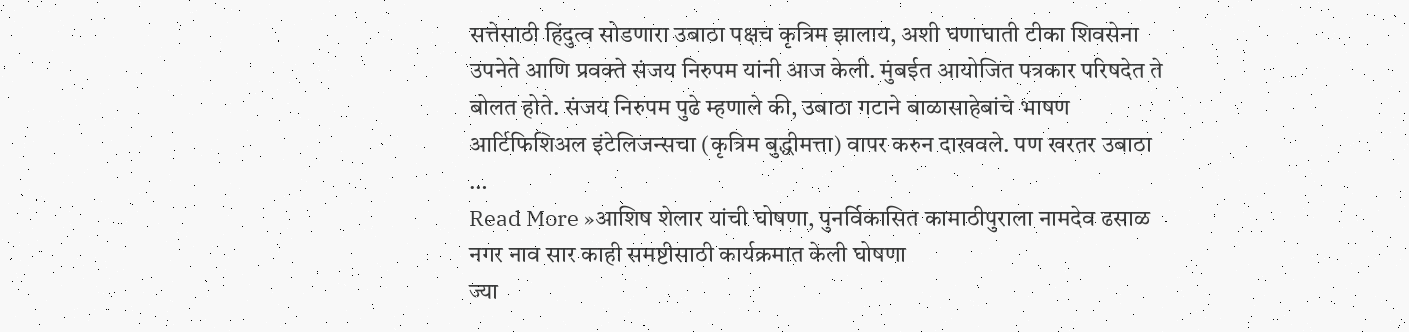सत्तेसाठी हिंदुत्व सोडणारा उबाठा पक्षच कृत्रिम झालाय, अशी घणाघाती टीका शिवसेना उपनेते आणि प्रवक्ते संजय निरुपम यांनी आज केली. मुंबईत आयोजित पत्रकार परिषदेत ते बोलत होते. संजय निरुपम पुढे म्हणाले की, उबाठा गटाने बाळासाहेबांचे भाषण आर्टिफिशिअल इंटेलिजन्सचा (कृत्रिम बुद्धीमत्ता) वापर करुन दाखवले. पण खरतर उबाठा …
Read More »आशिष शेलार यांची घोषणा, पुनर्विकासित कामाठीपुराला नामदेव ढसाळ नगर नाव सार काही समष्टीसाठी कार्यक्रमात केली घोषणा
ज्या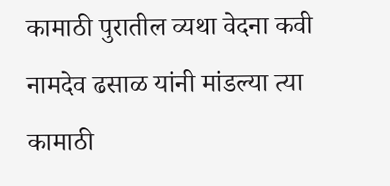कामाठी पुरातील व्यथा वेदना कवी नामदेव ढसाळ यांनी मांडल्या त्या कामाठी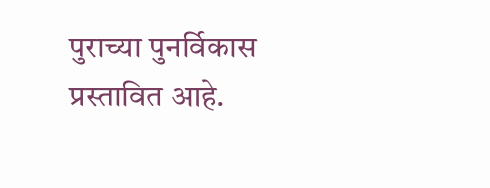पुराच्या पुनर्विकास प्रस्तावित आहे.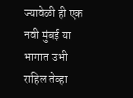ज्यावेळी ही एक नवी मुंबई या भागात उभी राहिल तेव्हा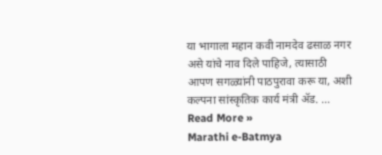या भागाला महान कवी नामदेव ढसाळ नगर असे यांचे नाव दिले पाहिजे, त्यासाठी आपण सगळ्यांनी पाठपुरावा करू या, अशी कल्पना सांस्कृतिक कार्य मंत्री ॲड. …
Read More »
Marathi e-Batmya